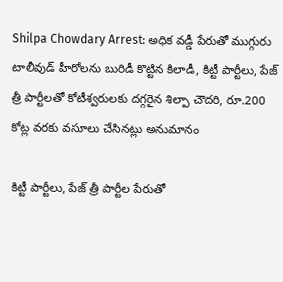Shilpa Chowdary Arrest: అధిక వడ్డీ పేరుతో ముగ్గురు టాలీవుడ్ హీరోలను బురిడీ కొట్టిన కిలాడీ, కిట్టీ పార్టీలు, పేజ్‌ త్రీ పార్టీలతో కోటీశ్వరులకు దగ్గరైన శిల్పా చౌదరి, రూ.200 కోట్ల వరకు వసూలు చేసినట్లు అనుమానం

కిట్టీ పార్టీలు, పేజ్‌ త్రీ పార్టీల పేరుతో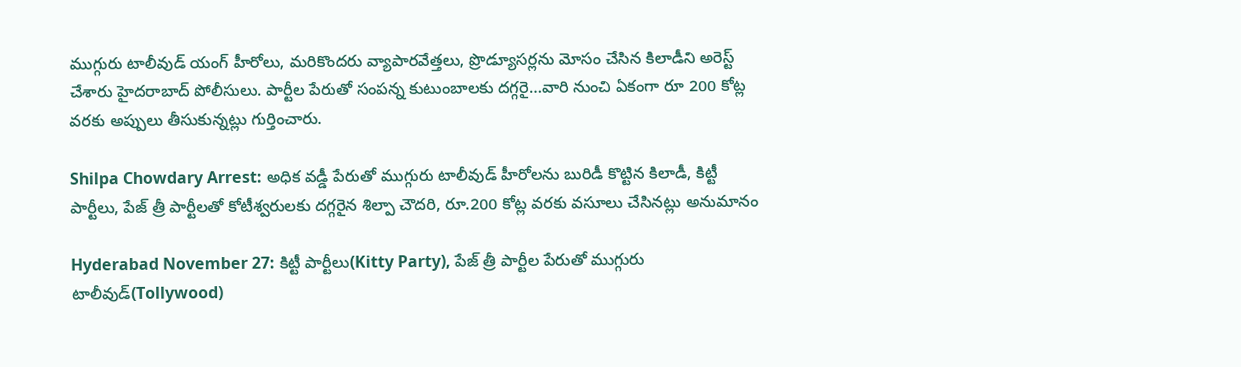ముగ్గురు టాలీవుడ్ యంగ్‌ హీరోలు, మరికొందరు వ్యాపారవేత్తలు, ప్రొడ్యూసర్లను మోసం చేసిన కిలాడీని అరెస్ట్ చేశారు హైదరాబాద్ పోలీసులు. పార్టీల పేరుతో సంపన్న కుటుంబాలకు దగ్గరై…వారి నుంచి ఏకంగా రూ 200 కోట్ల వరకు అప్పులు తీసుకున్నట్లు గుర్తించారు.

Shilpa Chowdary Arrest: అధిక వడ్డీ పేరుతో ముగ్గురు టాలీవుడ్ హీరోలను బురిడీ కొట్టిన కిలాడీ, కిట్టీ పార్టీలు, పేజ్‌ త్రీ పార్టీలతో కోటీశ్వరులకు దగ్గరైన శిల్పా చౌదరి, రూ.200 కోట్ల వరకు వసూలు చేసినట్లు అనుమానం

Hyderabad November 27: కిట్టీ పార్టీలు(Kitty Party), పేజ్‌ త్రీ పార్టీల పేరుతో ముగ్గురు టాలీవుడ్(Tollywood)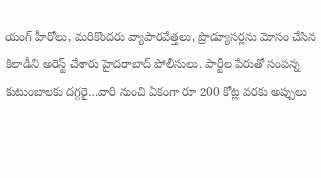యంగ్‌ హీరోలు, మరికొందరు వ్యాపారవేత్తలు, ప్రొడ్యూసర్లను మోసం చేసిన కిలాడీని అరెస్ట్ చేశారు హైదరాబాద్ పోలీసులు. పార్టీల పేరుతో సంపన్న కుటుంబాలకు దగ్గరై…వారి నుంచి ఏకంగా రూ 200 కోట్ల వరకు అప్పులు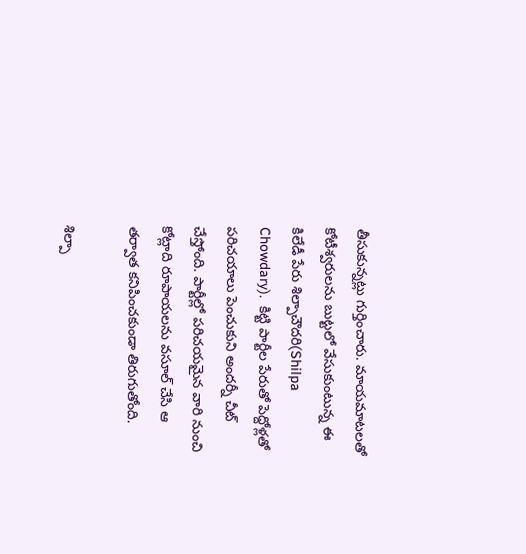తీసుకున్నట్లు గుర్తించారు. మాయమాటలతో కోటీశ్వరులను బుట్టలో వేసుకుంటున్న ఈ కిలేడీ పేరు శిల్పాచౌదరి(Shilpa Chowdary).  కిట్టి పార్టీల పేరుతో పెద్దోళ్లతో ప‌రిచ‌యాలు పెంచుకుని అంద‌ర్నీ చీట్ చేస్తోంది. పార్టీల్లో ప‌రిచ‌య‌మైన వారి నుంచి కోట్లాది రూపాయ‌ల‌ను వ‌సూల్ చేసి ఆ త‌ర్వాత క‌నిపించ‌కుండా తిరుగుతోంది.

శిల్పా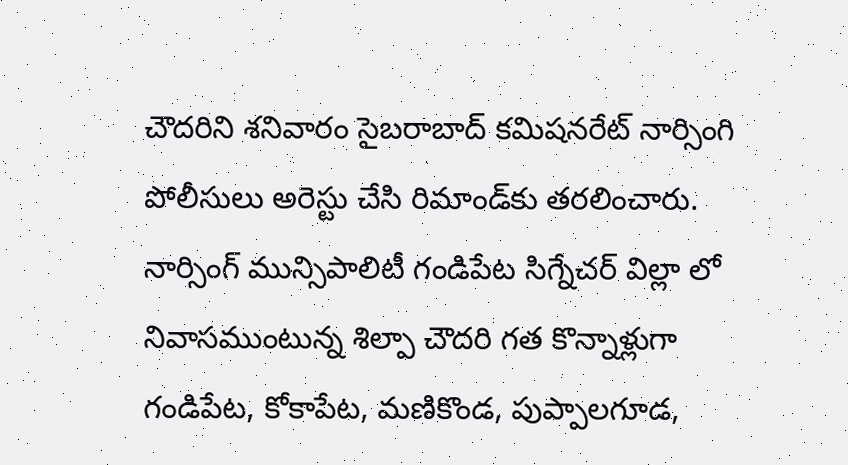చౌదరిని శనివారం సైబరాబాద్ కమిషనరేట్ నార్సింగి పోలీసులు అరెస్టు చేసి రిమాండ్‌కు తరలించారు. నార్సింగ్‌ మున్సిపాలిటీ గండిపేట సిగ్నేచర్ విల్లా లో నివాసముంటున్న శిల్పా చౌదరి గత కొన్నాళ్లుగా గండిపేట, కోకాపేట, మణికొండ, పుప్పాలగూడ,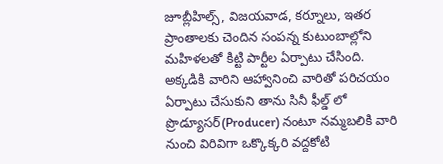జూబ్లీహిల్స్, విజయవాడ, కర్నూలు, ఇతర ప్రాంతాలకు చెందిన సంపన్న కుటుంబాల్లోని మహిళలతో కిట్టి పార్టీల ఏర్పాటు చేసింది. అక్కడికి వారిని ఆహ్వానించి వారితో పరిచయం ఏర్పాటు చేసుకుని తాను సినీ ఫీల్డ్ లో ప్రొడ్యూసర్(Producer) నంటూ నమ్మబలికి వారి నుంచి విరివిగా ఒక్కొక్కరి వద్దకోటి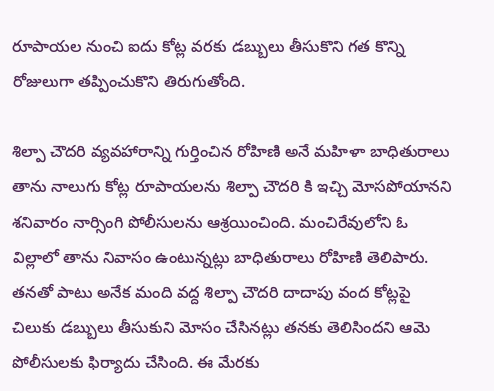రూపాయల నుంచి ఐదు కోట్ల వరకు డబ్బులు తీసుకొని గత కొన్ని రోజులుగా తప్పించుకొని తిరుగుతోంది.

శిల్పా చౌదరి వ్యవహారాన్ని గుర్తించిన రోహిణి అనే మహిళా బాధితురాలు తాను నాలుగు కోట్ల రూపాయలను శిల్పా చౌదరి కి ఇచ్చి మోసపోయానని శనివారం నార్సింగి పోలీసులను ఆశ్రయించింది. మంచిరేవులోని ఓ విల్లాలో తాను నివాసం ఉంటున్నట్లు బాధితురాలు రోహిణి తెలిపారు. త‌న‌తో పాటు అనేక మంది వద్ద శిల్పా చౌదరి దాదాపు వంద కోట్లపై చిలుకు డబ్బులు తీసుకుని మోసం చేసిన‌ట్లు త‌న‌కు తెలిసిందని ఆమె పోలీసులకు ఫిర్యాదు చేసింది. ఈ మేరకు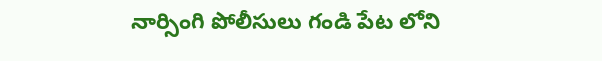నార్సింగి పోలీసులు గండి పేట లోని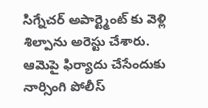సిగ్నేచర్ అపార్ట్మెంట్ కు వెళ్లి శిల్పాను అరెస్టు చేశారు. ఆమెపై ఫిర్యాదు చేసేందుకు నార్సింగి పోలీస్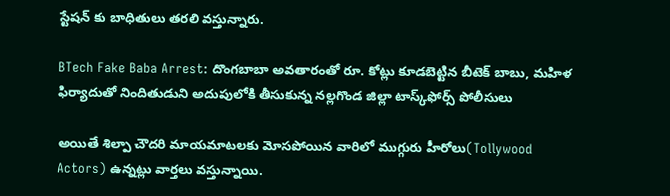స్టేషన్ కు బాధితులు తరలి వస్తున్నారు.

BTech Fake Baba Arrest: దొంగబాబా అవతారంతో రూ. కోట్లు కూడబెట్టిన బీటెక్ బాబు, మహిళ ఫిర్యాదుతో నిందితుడుని అదుపులోకి తీసుకున్న నల్లగొండ జిల్లా టాస్క్‌ఫోర్స్‌ పోలీసులు

అయితే శిల్పా చౌదరి మాయమాటలకు మోసపోయిన వారిలో ముగ్గురు హీరోలు(Tollywood Actors) ఉన్నట్లు వార్తలు వస్తున్నాయి.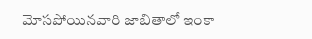మోస‌పోయిన‌వారి జాబితాలో ఇంకా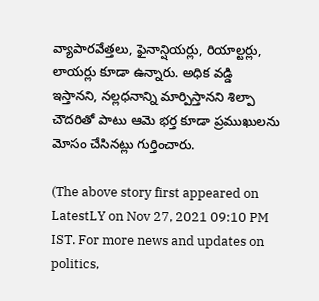వ్యాపార‌వేత్తలు, ఫైనాన్షియ‌ర్లు, రియాల్టర్లు, లాయ‌ర్లు కూడా ఉన్నారు. అధిక వడ్డి ఇస్తానని, న‌ల్లధ‌నాన్ని మార్పిస్తాన‌ని శిల్పా చౌదరితో పాటు ఆమె భర్త కూడా ప్రముఖులను మోసం చేసినట్లు గుర్తించారు.

(The above story first appeared on LatestLY on Nov 27, 2021 09:10 PM IST. For more news and updates on politics,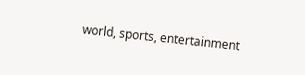world, sports, entertainment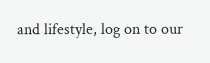and lifestyle, log on to our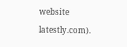website latestly.com).